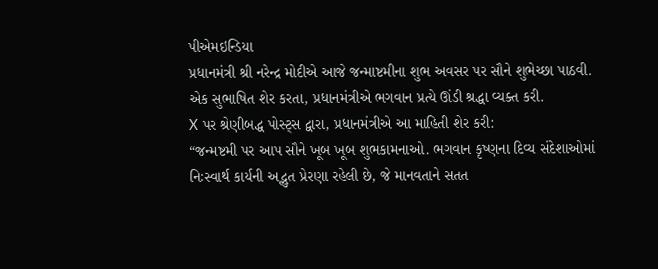પીએમઇન્ડિયા
પ્રધાનમંત્રી શ્રી નરેન્દ્ર મોદીએ આજે જન્માષ્ટમીના શુભ અવસર પર સૌને શુભેચ્છા પાઠવી.
એક સુભાષિત શેર કરતા, પ્રધાનમંત્રીએ ભગવાન પ્રત્યે ઊંડી શ્રદ્ધા વ્યક્ત કરી.
X પર શ્રેણીબદ્ધ પોસ્ટ્સ દ્વારા, પ્રધાનમંત્રીએ આ માહિતી શેર કરી:
“જન્મષ્ટમી પર આપ સૌને ખૂબ ખૂબ શુભકામનાઓ. ભગવાન કૃષ્ણના દિવ્ય સંદેશાઓમાં નિઃસ્વાર્થ કાર્યની અદ્ભુત પ્રેરણા રહેલી છે, જે માનવતાને સતત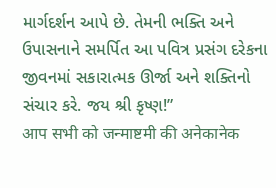માર્ગદર્શન આપે છે. તેમની ભક્તિ અને ઉપાસનાને સમર્પિત આ પવિત્ર પ્રસંગ દરેકના જીવનમાં સકારાત્મક ઊર્જા અને શક્તિનો સંચાર કરે. જય શ્રી કૃષ્ણ!”
आप सभी को जन्माष्टमी की अनेकानेक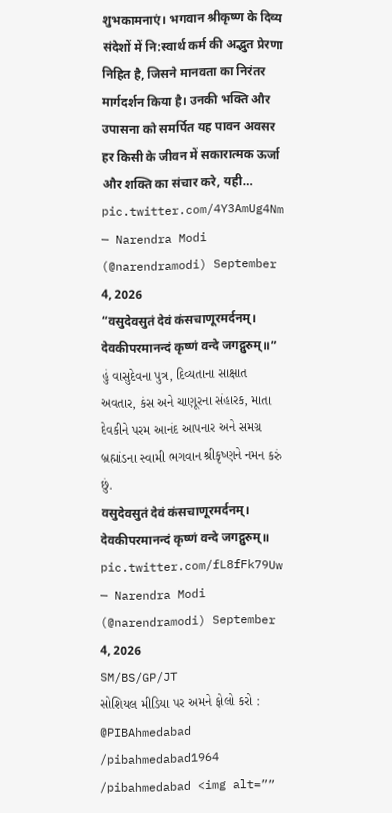शुभकामनाएं। भगवान श्रीकृष्ण के दिव्य संदेशों में नि:स्वार्थ कर्म की अद्भुत प्रेरणा निहित है, जिसने मानवता का निरंतर मार्गदर्शन किया है। उनकी भक्ति और उपासना को समर्पित यह पावन अवसर हर किसी के जीवन में सकारात्मक ऊर्जा और शक्ति का संचार करे, यही… pic.twitter.com/4Y3AmUg4Nm
— Narendra Modi (@narendramodi) September 4, 2026
“वसुदेवसुतं देवं कंसचाणूरमर्दनम्।
देवकीपरमानन्दं कृष्णं वन्दे जगद्गुरुम्॥”
હું વાસુદેવના પુત્ર, દિવ્યતાના સાક્ષાત અવતાર, કંસ અને ચાણૂરના સંહારક, માતા દેવકીને પરમ આનંદ આપનાર અને સમગ્ર બ્રહ્માંડના સ્વામી ભગવાન શ્રીકૃષ્ણને નમન કરું છું.
वसुदेवसुतं देवं कंसचाणूरमर्दनम्।
देवकीपरमानन्दं कृष्णं वन्दे जगद्गुरुम्॥ pic.twitter.com/fL8fFk79Uw
— Narendra Modi (@narendramodi) September 4, 2026
SM/BS/GP/JT
સોશિયલ મીડિયા પર અમને ફોલો કરો :
@PIBAhmedabad
/pibahmedabad1964
/pibahmedabad <img alt=””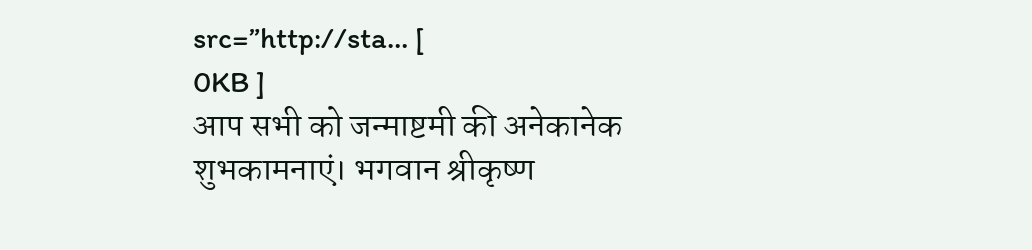src=”http://sta… [
0KB ]
आप सभी को जन्माष्टमी की अनेकानेक शुभकामनाएं। भगवान श्रीकृष्ण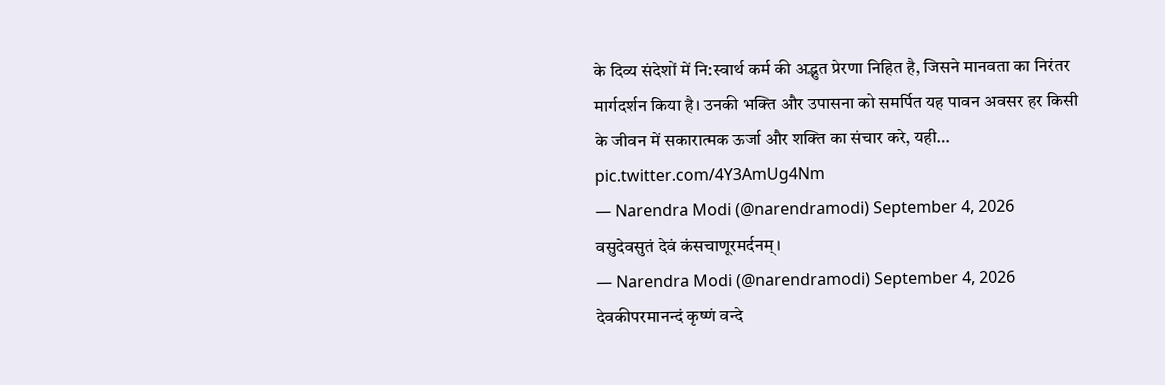के दिव्य संदेशों में नि:स्वार्थ कर्म की अद्भुत प्रेरणा निहित है, जिसने मानवता का निरंतर मार्गदर्शन किया है। उनकी भक्ति और उपासना को समर्पित यह पावन अवसर हर किसी के जीवन में सकारात्मक ऊर्जा और शक्ति का संचार करे, यही… pic.twitter.com/4Y3AmUg4Nm
— Narendra Modi (@narendramodi) September 4, 2026
वसुदेवसुतं देवं कंसचाणूरमर्दनम्।
— Narendra Modi (@narendramodi) September 4, 2026
देवकीपरमानन्दं कृष्णं वन्दे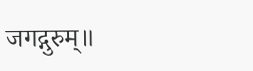जगद्गुरुम्॥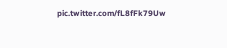pic.twitter.com/fL8fFk79Uw